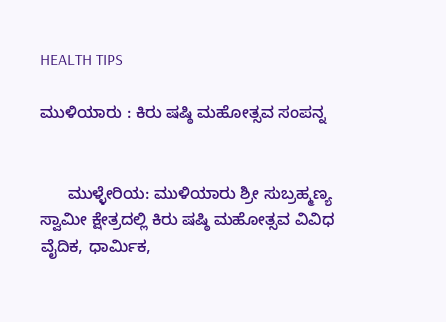HEALTH TIPS

ಮುಳಿಯಾರು : ಕಿರು ಷಷ್ಠಿ ಮಹೋತ್ಸವ ಸಂಪನ್ನ


      ಮುಳ್ಳೇರಿಯ: ಮುಳಿಯಾರು ಶ್ರೀ ಸುಬ್ರಹ್ಮಣ್ಯ ಸ್ವಾಮೀ ಕ್ಷೇತ್ರದಲ್ಲಿ ಕಿರು ಷಷ್ಠಿ ಮಹೋತ್ಸವ ವಿವಿಧ ವೈದಿಕ, ಧಾರ್ಮಿಕ,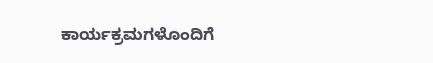ಕಾರ್ಯಕ್ರಮಗಳೊಂದಿಗೆ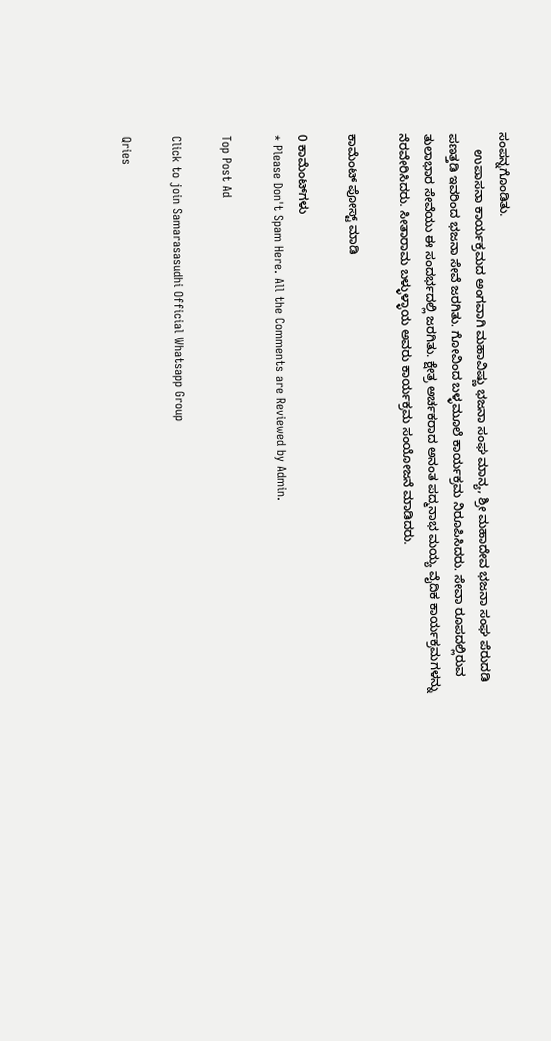ಸಂಪನ್ನಗೊಂಡಿತು.
     ಉಪಾಸನಾ ಕಾರ್ಯಕ್ರಮದ ಅಂಗವಾಗಿ ಮಹಾವಿಷ್ಣು ಭಜನಾ ಸಂಘ ಮಾನ್ಯ, ಶ್ರೀ ಮಹಾದೇವ ಭಜನಾ ಸಂಘ ಪೆರುದಡಿ ಪಣತ್ತಡಿ ಇವರಿಂದ ಭಜನಾ ಸೇವೆ ಜರಗಿತು. ಗೋವಿಂದ ಬಳ್ಳಮೂಲೆ ಕಾರ್ಯಕ್ರಮ ನಿರೂಪಿಸಿದರು. ಸೇವಾ ರೂಪದಲ್ಲಿರುವ ತುಲಾಭಾರ ಸೇವೆಯು ಈ ಸಂದರ್ಭದಲ್ಲಿ ಜರಗಿತು. ಕ್ಷೇತ್ರ ಅರ್ಚಕರಾದ ಅನಂತ ಪದ್ಮನಾಭ ಮಯ್ಯ ವೈದಿಕ ಕಾರ್ಯಕ್ರಮಗಳನ್ನು ನೆರವೇರಿಸಿದರು. ಸೀತಾರಾಮ ಬಳ್ಳುಳ್ಳಾಯ ಅವರು ಕಾರ್ಯಕ್ರಮ ಸಂಯೋಜನೆ ಮಾಡಿದರು.

ಕಾಮೆಂಟ್‌‌ ಪೋಸ್ಟ್‌ ಮಾಡಿ

0 ಕಾಮೆಂಟ್‌ಗಳು
* Please Don't Spam Here. All the Comments are Reviewed by Admin.

Top Post Ad

Click to join Samarasasudhi Official Whatsapp Group

Qries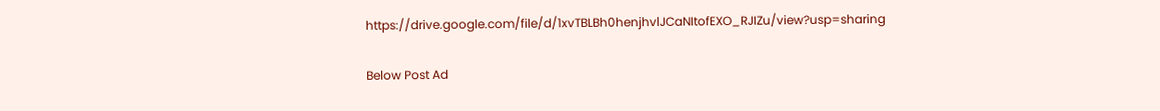https://drive.google.com/file/d/1xvTBLBh0henjhvlJCaNItofEXO_RJIZu/view?usp=sharing

Below Post Ad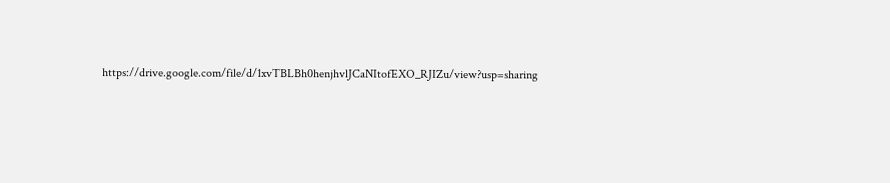https://drive.google.com/file/d/1xvTBLBh0henjhvlJCaNItofEXO_RJIZu/view?usp=sharing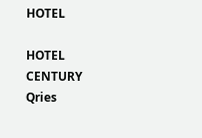HOTEL

HOTEL
CENTURY
Qries